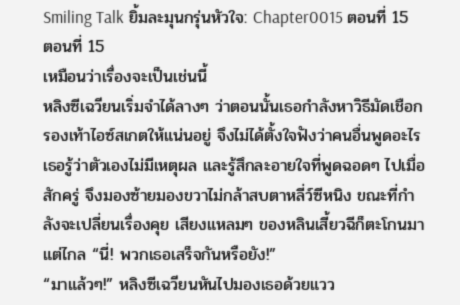Smiling Talk ยิ้มละมุนกรุ่นหัวใจ: Chapter0015 ตอนที่ 15
ตอนที่ 15
เหมือนว่าเรื่องจะเป็นเช่นนี้
หลิงซีเฉวียนเริ่มจำได้ลางๆ ว่าตอนนั้นเธอกำลังหาวิธีมัดเชือกรองเท้าไอซ์สเกตให้แน่นอยู่ จึงไม่ได้ตั้งใจฟังว่าคนอื่นพูดอะไร
เธอรู้ว่าตัวเองไม่มีเหตุผล และรู้สึกละอายใจที่พูดฉอดๆ ไปเมื่อสักครู่ จึงมองซ้ายมองขวาไม่กล้าสบตาหลี่ว์ซีหนิง ขณะที่กำลังจะเปลี่ยนเรื่องคุย เสียงแหลมๆ ของหลินเสี้ยวฉีก็ตะโกนมาแต่ไกล “นี่! พวกเธอเสร็จกันหรือยัง!”
“มาแล้วๆ!” หลิงซีเฉวียนหันไปมองเธอด้วยแวว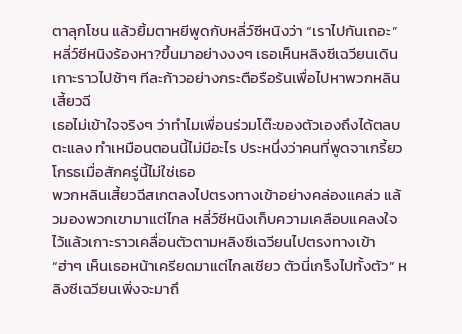ตาลุกโชน แล้วยิ้มตาหยีพูดกับหลี่ว์ซีหนิงว่า “เราไปกันเถอะ”
หลี่ว์ซีหนิงร้องหา?ขึ้นมาอย่างงงๆ เธอเห็นหลิงซีเฉวียนเดินเกาะราวไปช้าๆ ทีละก้าวอย่างกระตือรือร้นเพื่อไปหาพวกหลินเสี้ยวฉี
เธอไม่เข้าใจจริงๆ ว่าทำไมเพื่อนร่วมโต๊ะของตัวเองถึงได้ตลบตะแลง ทำเหมือนตอนนี้ไม่มีอะไร ประหนึ่งว่าคนที่พูดจาเกรี้ยวโกรธเมื่อสักครู่นี้ไม่ใช่เธอ
พวกหลินเสี้ยวฉีสเกตลงไปตรงทางเข้าอย่างคล่องแคล่ว แล้วมองพวกเขามาแต่ไกล หลี่ว์ซีหนิงเก็บความเคลือบแคลงใจไว้แล้วเกาะราวเคลื่อนตัวตามหลิงซีเฉวียนไปตรงทางเข้า
“ฮ่าๆ เห็นเธอหน้าเครียดมาแต่ไกลเชียว ตัวนี่เกร็งไปทั้งตัว” หลิงซีเฉวียนเพิ่งจะมาถึ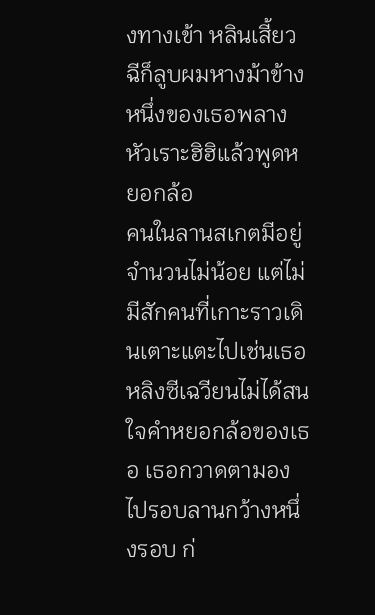งทางเข้า หลินเสี้ยวฉีก็ลูบผมหางม้าข้างหนึ่งของเธอพลางหัวเราะฮิฮิแล้วพูดหยอกล้อ
คนในลานสเกตมีอยู่จำนวนไม่น้อย แต่ไม่มีสักคนที่เกาะราวเดินเตาะแตะไปเช่นเธอ
หลิงซีเฉวียนไม่ได้สนใจคำหยอกล้อของเธอ เธอกวาดตามองไปรอบลานกว้างหนึ่งรอบ ก่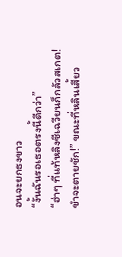อนจะยกธงขาว
“งั้นฉันรอเธอตรงนี้ดีกว่า”
“ฮ่าๆ ที่แท้หลิงซีเฉวียนก็กลัวสเกต! ขำจะตายชัก!” ขณะที่หลินเสี้ยว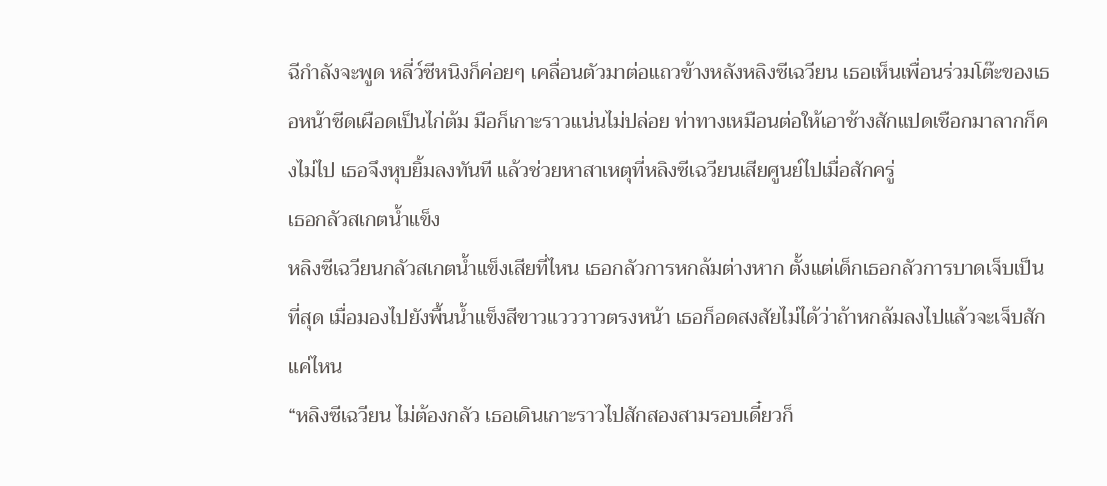ฉีกำลังจะพูด หลี่ว์ซีหนิงก็ค่อยๆ เคลื่อนตัวมาต่อแถวข้างหลังหลิงซีเฉวียน เธอเห็นเพื่อนร่วมโต๊ะของเธอหน้าซีดเผือดเป็นไก่ต้ม มือก็เกาะราวแน่นไม่ปล่อย ท่าทางเหมือนต่อให้เอาช้างสักแปดเชือกมาลากก็คงไม่ไป เธอจึงหุบยิ้มลงทันที แล้วช่วยหาสาเหตุที่หลิงซีเฉวียนเสียศูนย์ไปเมื่อสักครู่
เธอกลัวสเกตน้ำแข็ง
หลิงซีเฉวียนกลัวสเกตน้ำแข็งเสียที่ไหน เธอกลัวการหกล้มต่างหาก ตั้งแต่เด็กเธอกลัวการบาดเจ็บเป็นที่สุด เมื่อมองไปยังพื้นน้ำแข็งสีขาวแวววาวตรงหน้า เธอก็อดสงสัยไม่ได้ว่าถ้าหกล้มลงไปแล้วจะเจ็บสักแค่ไหน
“หลิงซีเฉวียน ไม่ต้องกลัว เธอเดินเกาะราวไปสักสองสามรอบเดี๋ยวก็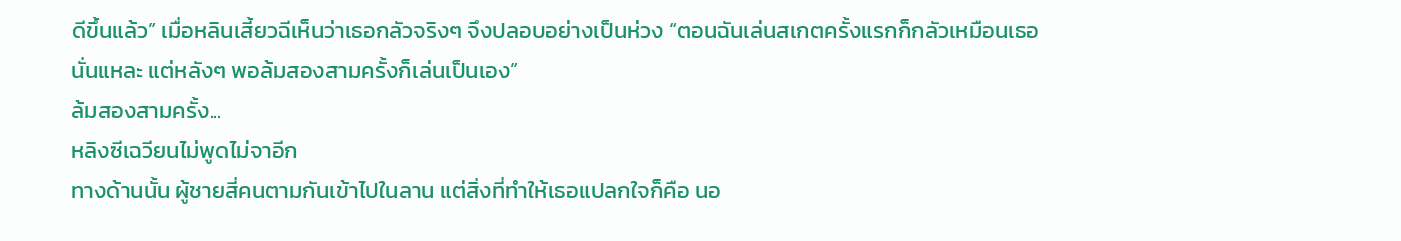ดีขึ้นแล้ว” เมื่อหลินเสี้ยวฉีเห็นว่าเธอกลัวจริงๆ จึงปลอบอย่างเป็นห่วง “ตอนฉันเล่นสเกตครั้งแรกก็กลัวเหมือนเธอนั่นแหละ แต่หลังๆ พอล้มสองสามครั้งก็เล่นเป็นเอง”
ล้มสองสามครั้ง...
หลิงซีเฉวียนไม่พูดไม่จาอีก
ทางด้านนั้น ผู้ชายสี่คนตามกันเข้าไปในลาน แต่สิ่งที่ทำให้เธอแปลกใจก็คือ นอ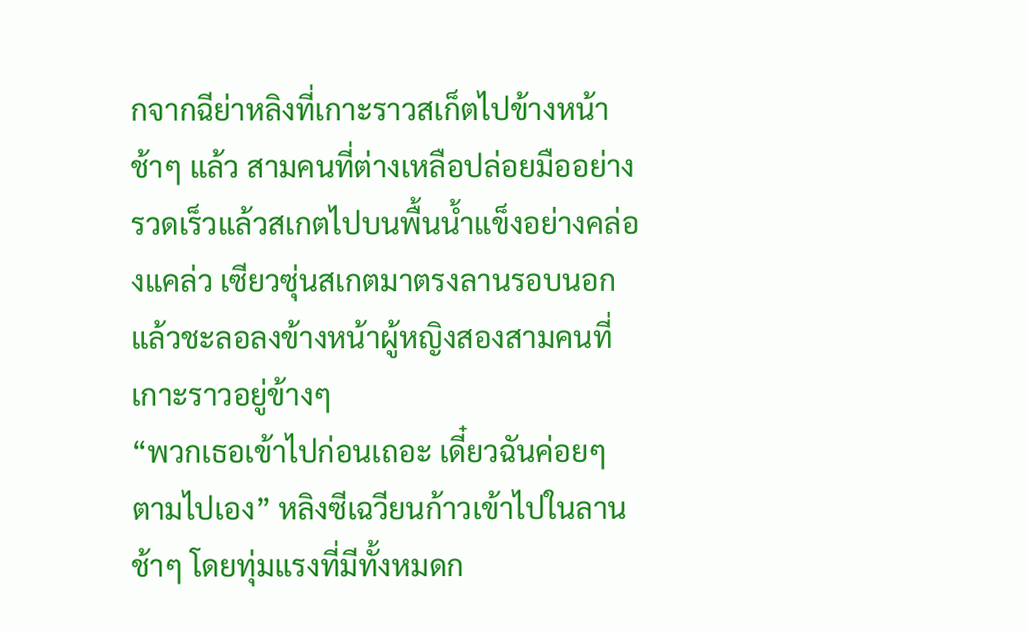กจากฉีย่าหลิงที่เกาะราวสเก็ตไปข้างหน้าช้าๆ แล้ว สามคนที่ต่างเหลือปล่อยมืออย่างรวดเร็วแล้วสเกตไปบนพื้นน้ำแข็งอย่างคล่องแคล่ว เซียวซุ่นสเกตมาตรงลานรอบนอกแล้วชะลอลงข้างหน้าผู้หญิงสองสามคนที่เกาะราวอยู่ข้างๆ
“พวกเธอเข้าไปก่อนเถอะ เดี๋ยวฉันค่อยๆ ตามไปเอง” หลิงซีเฉวียนก้าวเข้าไปในลานช้าๆ โดยทุ่มแรงที่มีทั้งหมดก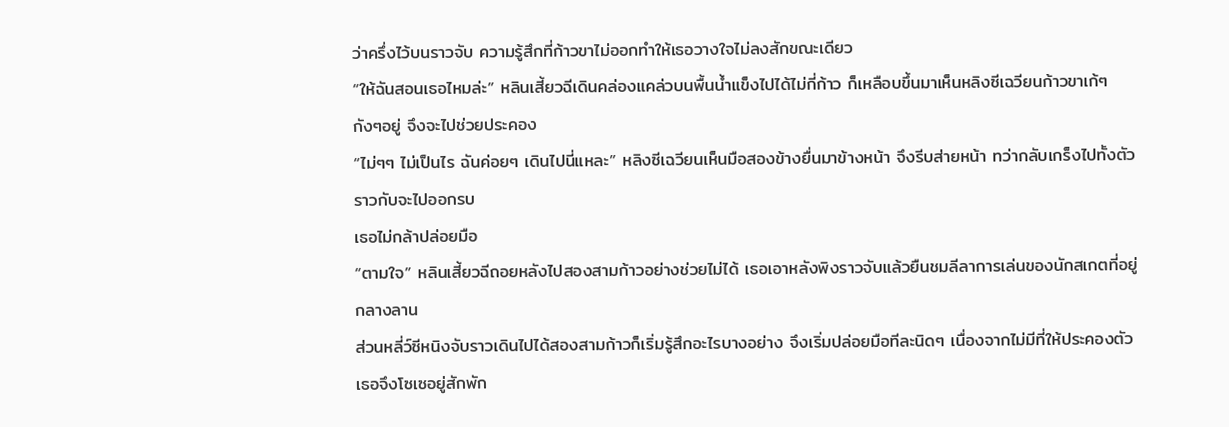ว่าครึ่งไว้บนราวจับ ความรู้สึกที่ก้าวขาไม่ออกทำให้เธอวางใจไม่ลงสักขณะเดียว
“ให้ฉันสอนเธอไหมล่ะ” หลินเสี้ยวฉีเดินคล่องแคล่วบนพื้นน้ำแข็งไปได้ไม่กี่ก้าว ก็เหลือบขึ้นมาเห็นหลิงซีเฉวียนก้าวขาเก้ๆ กังๆอยู่ จึงจะไปช่วยประคอง
“ไม่ๆๆ ไม่เป็นไร ฉันค่อยๆ เดินไปนี่แหละ” หลิงซีเฉวียนเห็นมือสองข้างยื่นมาข้างหน้า จึงรีบส่ายหน้า ทว่ากลับเกร็งไปทั้งตัวราวกับจะไปออกรบ
เธอไม่กล้าปล่อยมือ
“ตามใจ” หลินเสี้ยวฉีถอยหลังไปสองสามก้าวอย่างช่วยไม่ได้ เธอเอาหลังพิงราวจับแล้วยืนชมลีลาการเล่นของนักสเกตที่อยู่กลางลาน
ส่วนหลี่ว์ซีหนิงจับราวเดินไปได้สองสามก้าวก็เริ่มรู้สึกอะไรบางอย่าง จึงเริ่มปล่อยมือทีละนิดๆ เนื่องจากไม่มีที่ให้ประคองตัว เธอจึงโซเซอยู่สักพัก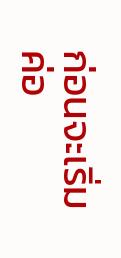ก่อนจะเริ่มค่อ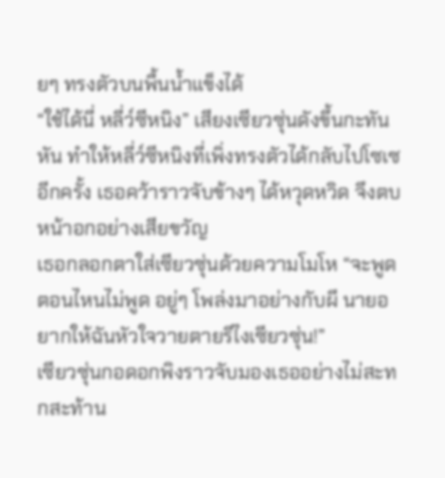ยๆ ทรงตัวบนพื้นน้ำแข็งได้
“ใช้ได้นี่ หลี่ว์ซีหนิง” เสียงเซียวซุ่นดังขึ้นกะทันหัน ทำให้หลี่ว์ซีหนิงที่เพิ่งทรงตัวได้กลับไปโซเซอีกครั้ง เธอคว้าราวจับข้างๆ ได้หวุดหวิด จึงตบหน้าอกอย่างเสียขวัญ
เธอกลอกตาใส่เซียวซุ่นด้วยความโมโห “จะพูดตอนไหนไม่พูด อยู่ๆ โพล่งมาอย่างกับผี นายอยากให้ฉันหัวใจวายตายรึไงเซียวซุ่น!”
เซียวซุ่นกอดอกพิงราวจับมองเธออย่างไม่สะทกสะท้าน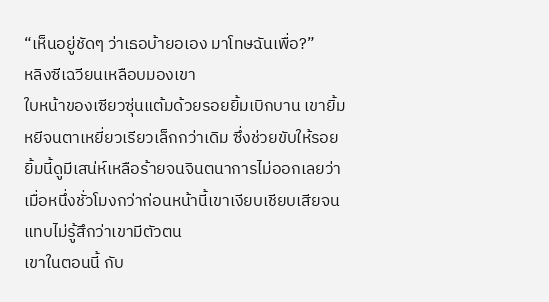“เห็นอยู่ชัดๆ ว่าเธอบ้ายอเอง มาโทษฉันเพื่อ?”
หลิงซีเฉวียนเหลือบมองเขา
ใบหน้าของเซียวซุ่นแต้มด้วยรอยยิ้มเบิกบาน เขายิ้มหยีจนตาเหยี่ยวเรียวเล็กกว่าเดิม ซึ่งช่วยขับให้รอยยิ้มนี้ดูมีเสน่ห์เหลือร้ายจนจินตนาการไม่ออกเลยว่า เมื่อหนึ่งชั่วโมงกว่าก่อนหน้านี้เขาเงียบเชียบเสียจนแทบไม่รู้สึกว่าเขามีตัวตน
เขาในตอนนี้ กับ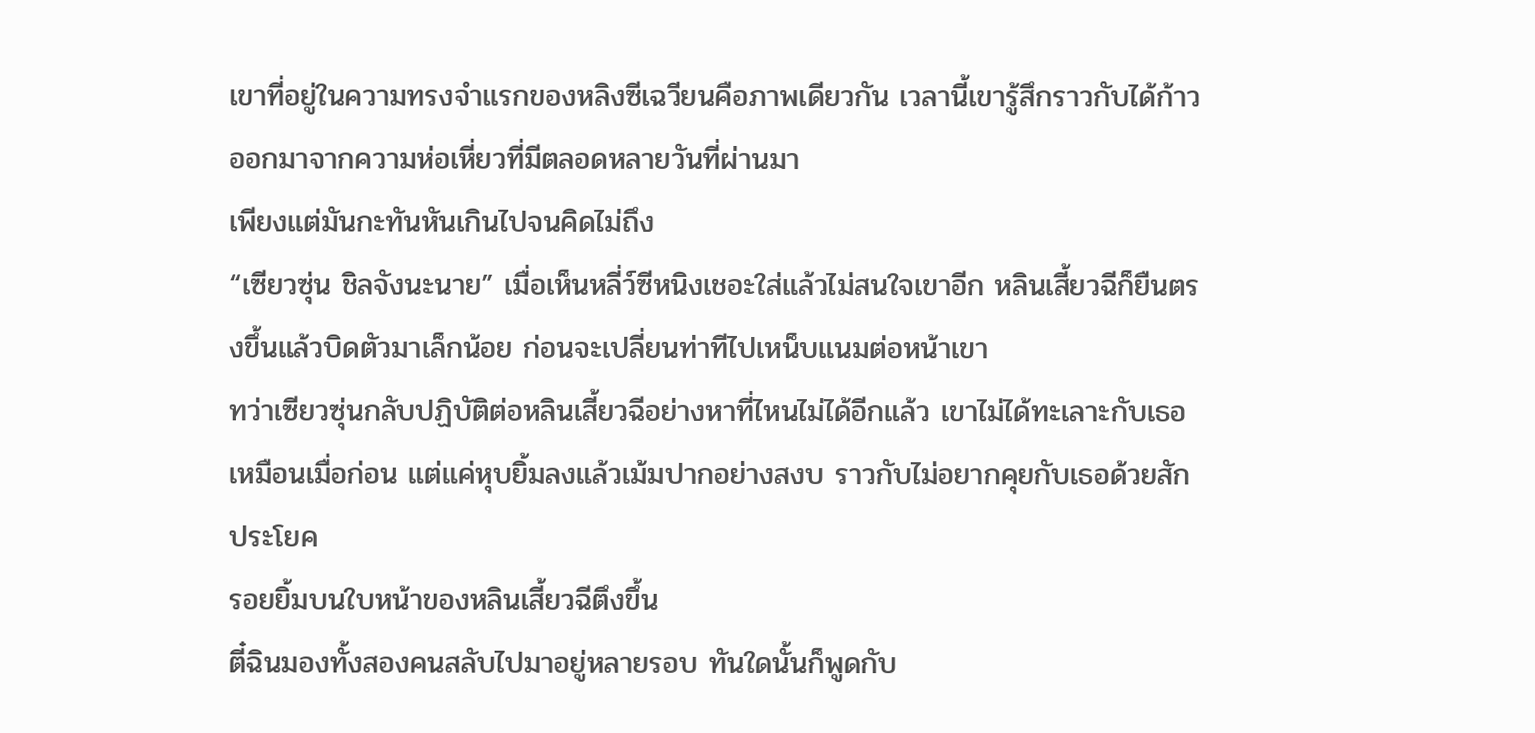เขาที่อยู่ในความทรงจำแรกของหลิงซีเฉวียนคือภาพเดียวกัน เวลานี้เขารู้สึกราวกับได้ก้าวออกมาจากความห่อเหี่ยวที่มีตลอดหลายวันที่ผ่านมา
เพียงแต่มันกะทันหันเกินไปจนคิดไม่ถึง
“เซียวซุ่น ชิลจังนะนาย” เมื่อเห็นหลี่ว์ซีหนิงเชอะใส่แล้วไม่สนใจเขาอีก หลินเสี้ยวฉีก็ยืนตรงขึ้นแล้วบิดตัวมาเล็กน้อย ก่อนจะเปลี่ยนท่าทีไปเหน็บแนมต่อหน้าเขา
ทว่าเซียวซุ่นกลับปฏิบัติต่อหลินเสี้ยวฉีอย่างหาที่ไหนไม่ได้อีกแล้ว เขาไม่ได้ทะเลาะกับเธอเหมือนเมื่อก่อน แต่แค่หุบยิ้มลงแล้วเม้มปากอย่างสงบ ราวกับไม่อยากคุยกับเธอด้วยสักประโยค
รอยยิ้มบนใบหน้าของหลินเสี้ยวฉีตึงขึ้น
ตี๋ฉินมองทั้งสองคนสลับไปมาอยู่หลายรอบ ทันใดนั้นก็พูดกับ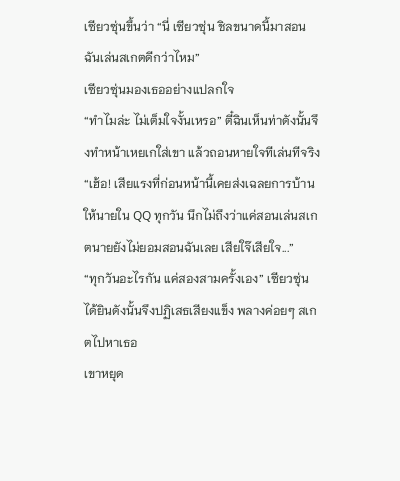เซียวซุ่นขึ้นว่า “นี่ เซียวซุ่น ชิลขนาดนี้มาสอนฉันเล่นสเกตดีกว่าไหม”
เซียวซุ่นมองเธออย่างแปลกใจ
“ทำไมล่ะ ไม่เต็มใจงั้นเหรอ” ตี๋ฉินเห็นท่าดังนั้นจึงทำหน้าเหยเกใส่เขา แล้วถอนหายใจทีเล่นทีจริง “เฮ้อ! เสียแรงที่ก่อนหน้านี้เคยส่งเฉลยการบ้านให้นายใน QQ ทุกวัน นึกไม่ถึงว่าแค่สอนเล่นสเกตนายยังไม่ยอมสอนฉันเลย เสียใจ๊เสียใจ...”
“ทุกวันอะไรกัน แค่สองสามครั้งเอง” เซียวซุ่นได้ยินดังนั้นจึงปฏิเสธเสียงแข็ง พลางค่อยๆ สเกตไปหาเธอ
เขาหยุด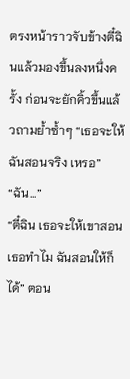ตรงหน้าราวจับข้างตี๋ฉินแล้วมองขึ้นลงหนึ่งครั้ง ก่อนจะยักคิ้วขึ้นแล้วถามย้ำซ้ำๆ “เธอจะให้ฉันสอนจริง เหรอ”
“ฉัน...”
“ตี๋ฉิน เธอจะให้เขาสอนเธอทำไม ฉันสอนให้ก็ได้” ตอน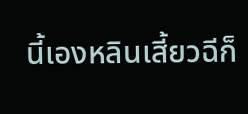นี้เองหลินเสี้ยวฉีก็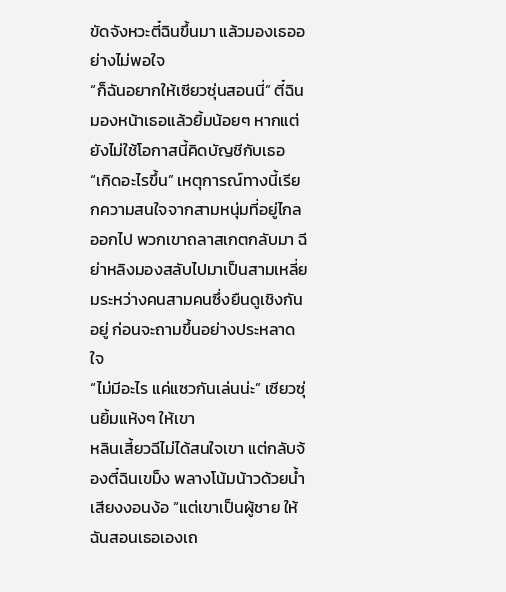ขัดจังหวะตี๋ฉินขึ้นมา แล้วมองเธออย่างไม่พอใจ
“ก็ฉันอยากให้เซียวซุ่นสอนนี่” ตี๋ฉินมองหน้าเธอแล้วยิ้มน้อยๆ หากแต่ยังไม่ใช้โอกาสนี้คิดบัญชีกับเธอ
“เกิดอะไรขึ้น” เหตุการณ์ทางนี้เรียกความสนใจจากสามหนุ่มที่อยู่ไกลออกไป พวกเขาถลาสเกตกลับมา ฉีย่าหลิงมองสลับไปมาเป็นสามเหลี่ยมระหว่างคนสามคนซึ่งยืนดูเชิงกันอยู่ ก่อนจะถามขึ้นอย่างประหลาดใจ
“ไม่มีอะไร แค่แซวกันเล่นน่ะ” เซียวซุ่นยิ้มแห้งๆ ให้เขา
หลินเสี้ยวฉีไม่ได้สนใจเขา แต่กลับจ้องตี๋ฉินเขม็ง พลางโน้มน้าวด้วยน้ำเสียงงอนง้อ “แต่เขาเป็นผู้ชาย ให้ฉันสอนเธอเองเถ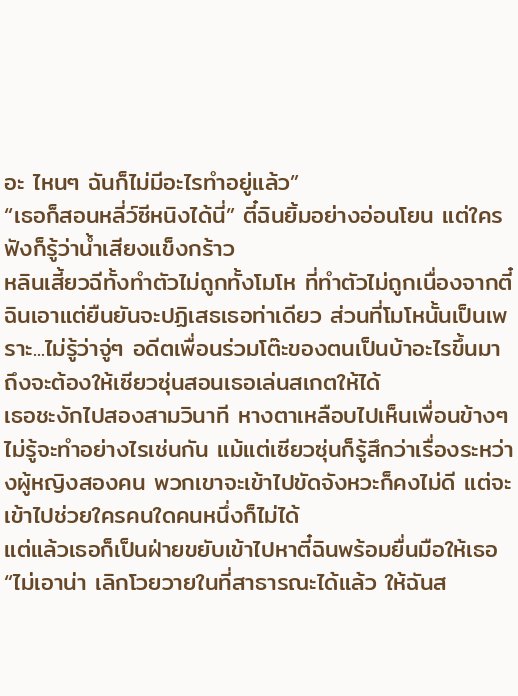อะ ไหนๆ ฉันก็ไม่มีอะไรทำอยู่แล้ว”
“เธอก็สอนหลี่ว์ซีหนิงได้นี่” ตี๋ฉินยิ้มอย่างอ่อนโยน แต่ใครฟังก็รู้ว่าน้ำเสียงแข็งกร้าว
หลินเสี้ยวฉีทั้งทำตัวไม่ถูกทั้งโมโห ที่ทำตัวไม่ถูกเนื่องจากตี๋ฉินเอาแต่ยืนยันจะปฏิเสธเธอท่าเดียว ส่วนที่โมโหนั้นเป็นเพราะ...ไม่รู้ว่าจู่ๆ อดีตเพื่อนร่วมโต๊ะของตนเป็นบ้าอะไรขึ้นมา ถึงจะต้องให้เซียวซุ่นสอนเธอเล่นสเกตให้ได้
เธอชะงักไปสองสามวินาที หางตาเหลือบไปเห็นเพื่อนข้างๆ ไม่รู้จะทำอย่างไรเช่นกัน แม้แต่เซียวซุ่นก็รู้สึกว่าเรื่องระหว่างผู้หญิงสองคน พวกเขาจะเข้าไปขัดจังหวะก็คงไม่ดี แต่จะเข้าไปช่วยใครคนใดคนหนึ่งก็ไม่ได้
แต่แล้วเธอก็เป็นฝ่ายขยับเข้าไปหาตี๋ฉินพร้อมยื่นมือให้เธอ “ไม่เอาน่า เลิกโวยวายในที่สาธารณะได้แล้ว ให้ฉันส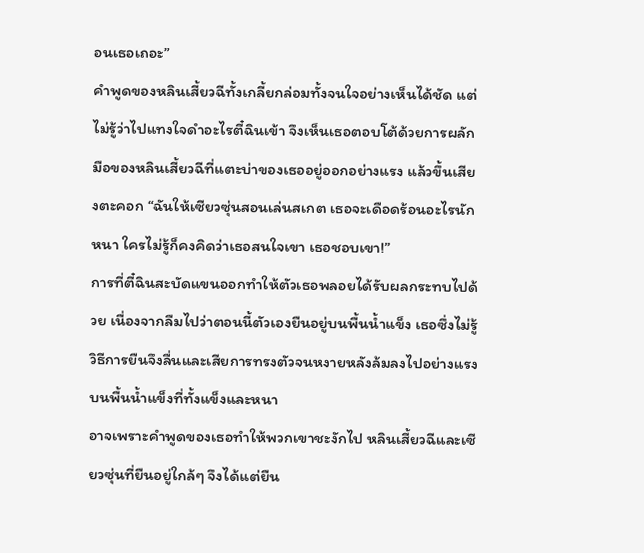อนเธอเถอะ”
คำพูดของหลินเสี้ยวฉีทั้งเกลี้ยกล่อมทั้งจนใจอย่างเห็นได้ชัด แต่ไม่รู้ว่าไปแทงใจดำอะไรตี๋ฉินเข้า จึงเห็นเธอตอบโต้ด้วยการผลักมือของหลินเสี้ยวฉีที่แตะบ่าของเธออยู่ออกอย่างแรง แล้วขึ้นเสียงตะคอก “ฉันให้เซียวซุ่นสอนเล่นสเกต เธอจะเดือดร้อนอะไรนักหนา ใครไม่รู้ก็คงคิดว่าเธอสนใจเขา เธอชอบเขา!”
การที่ตี๋ฉินสะบัดแขนออกทำให้ตัวเธอพลอยได้รับผลกระทบไปด้วย เนื่องจากลืมไปว่าตอนนี้ตัวเองยืนอยู่บนพื้นน้ำแข็ง เธอซึ่งไม่รู้วิธีการยืนจึงลื่นและเสียการทรงตัวจนหงายหลังล้มลงไปอย่างแรงบนพื้นน้ำแข็งที่ทั้งแข็งและหนา
อาจเพราะคำพูดของเธอทำให้พวกเขาชะงักไป หลินเสี้ยวฉีและเซียวซุ่นที่ยืนอยู่ใกล้ๆ จึงได้แต่ยืน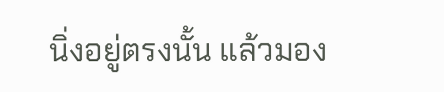นิ่งอยู่ตรงนั้น แล้วมอง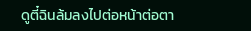ดูตี๋ฉินล้มลงไปต่อหน้าต่อตา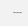---